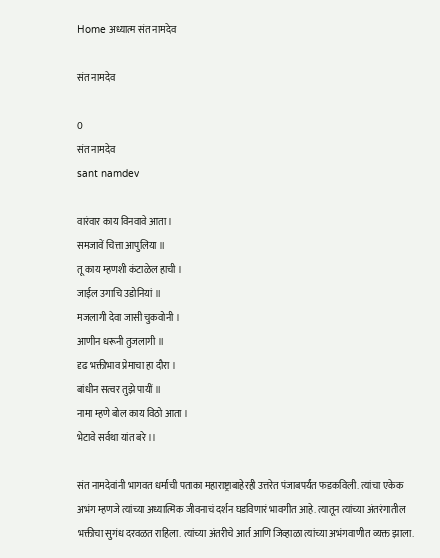Home अध्यात्म संत नामदेव

संत नामदेव

0
संत नामदेव
sant namdev

वारंवार काय विनवावे आता।
समजावें चित्ता आपुलिया ॥
तू काय म्हणशी कंटाळेल हाची ।
जाईल उगाचि उडोनियां ॥
मजलागी देवा जासी चुकवोनी ।
आणीन धरूनी तुजलागी ॥
दृढ भक्तीभाव प्रेमाचा हा दौरा ।
बांधीन सत्वर तुझे पायीं ॥
नामा म्हणे बोल काय विठो आता ।
भेटावे सर्वथा यांत बरे ।।

संत नामदेवांनी भागवत धर्माची पताका महाराष्ट्राबाहेरही उत्तरेत पंजाबपर्यंत फडकविली. त्यांचा एकेक अभंग म्हणजे त्यांच्या अध्यात्मिक जीवनाचं दर्शन घडविणारं भावगीत आहे. त्यातून त्यांच्या अंतरंगातील भक्तीचा सुगंध दरवळत राहिला. त्यांच्या अंतरीचे आर्त आणि जिव्हाळा त्यांच्या अभंगवाणीत व्यक्त झाला.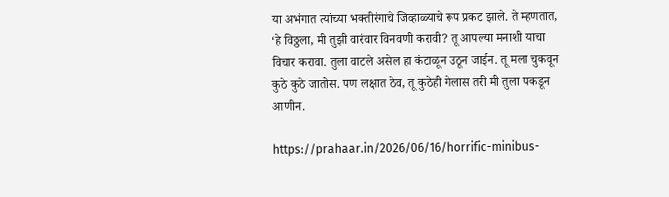या अभंगात त्यांच्या भक्तीरंगाचे जिव्हाळ्याचे रूप प्रकट झाले. ते म्हणतात, ‘हे विठ्ठला, मी तुझी वारंवार विनवणी करावी? तू आपल्या मनाशी याचा विचार करावा. तुला वाटले असेल हा कंटाळून उठून जाईन. तू मला चुकवून कुठे कुठे जातोस. पण लक्षात ठेव, तू कुठेही गेलास तरी मी तुला पकडून आणीन.

https://prahaar.in/2026/06/16/horrific-minibus-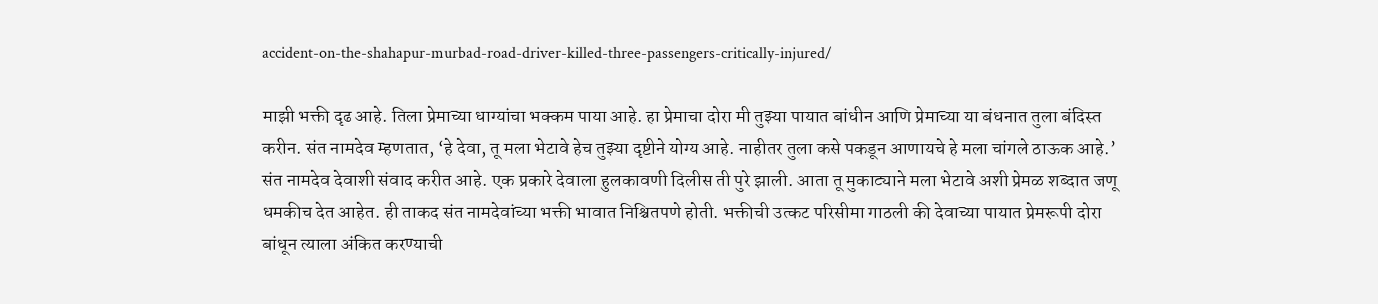accident-on-the-shahapur-murbad-road-driver-killed-three-passengers-critically-injured/

माझी भक्ती दृढ आहे. तिला प्रेमाच्या धाग्यांचा भक्कम पाया आहे. हा प्रेमाचा दोरा मी तुझ्या पायात बांधीन आणि प्रेमाच्या या बंधनात तुला बंदिस्त करीन. संत नामदेव म्हणतात, ‘हे देवा, तू मला भेटावे हेच तुझ्या दृष्टीने योग्य आहे. नाहीतर तुला कसे पकडून आणायचे हे मला चांगले ठाऊक आहे.’ संत नामदेव देवाशी संवाद करीत आहे. एक प्रकारे देवाला हुलकावणी दिलीस ती पुरे झाली. आता तू मुकाट्याने मला भेटावे अशी प्रेमळ शब्दात जणू धमकीच देत आहेत. ही ताकद संत नामदेवांच्या भक्ती भावात निश्चितपणे होती. भक्तीची उत्कट परिसीमा गाठली की देवाच्या पायात प्रेमरूपी दोरा बांधून त्याला अंकित करण्याची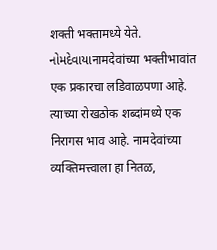शक्ती भक्तामध्ये येते. નોમદેવાયાनामदेवांच्या भक्तीभावांत एक प्रकारचा लडिवाळपणा आहे. त्याच्या रोखठोक शब्दांमध्ये एक निरागस भाव आहे. नामदेवांच्या व्यक्तिमत्त्वाला हा नितळ,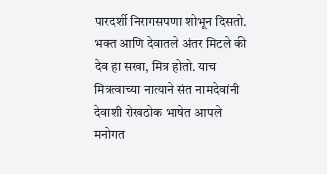पारदर्शी निरागसपणा शोभून दिसतो. भक्त आणि देवातले अंतर मिटले की देव हा सखा, मित्र होतो. याच मित्रत्वाच्या नात्याने संत नामदेवांनी देवाशी रोखठोक भाषेत आपले मनोगत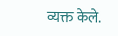व्यक्त केले.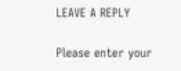LEAVE A REPLY

Please enter your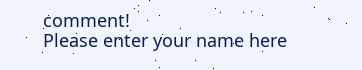comment!
Please enter your name here